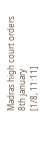Madras high court orders 8th january
[1/8, 11:11]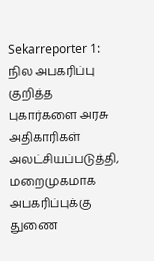Sekarreporter 1: நில அபகரிப்பு குறித்த புகார்களை அரசு அதிகாரிகள் அலட்சியப்படுத்தி, மறைமுகமாக அபகரிப்புக்கு துணை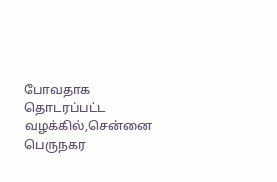போவதாக தொடரப்பட்ட வழக்கில்,சென்னை பெருநகர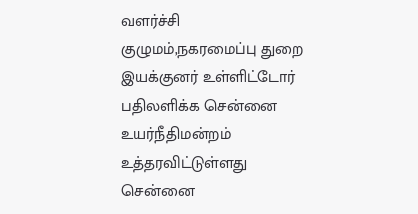வளர்ச்சி குழுமம்,நகரமைப்பு துறை இயக்குனர் உள்ளிட்டோர் பதிலளிக்க சென்னை உயர்நீதிமன்றம் உத்தரவிட்டுள்ளது சென்னை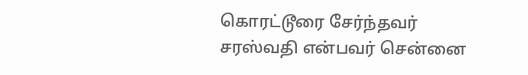கொரட்டூரை சேர்ந்தவர் சரஸ்வதி என்பவர் சென்னை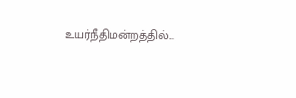உயர்நீதிமன்றத்தில்...